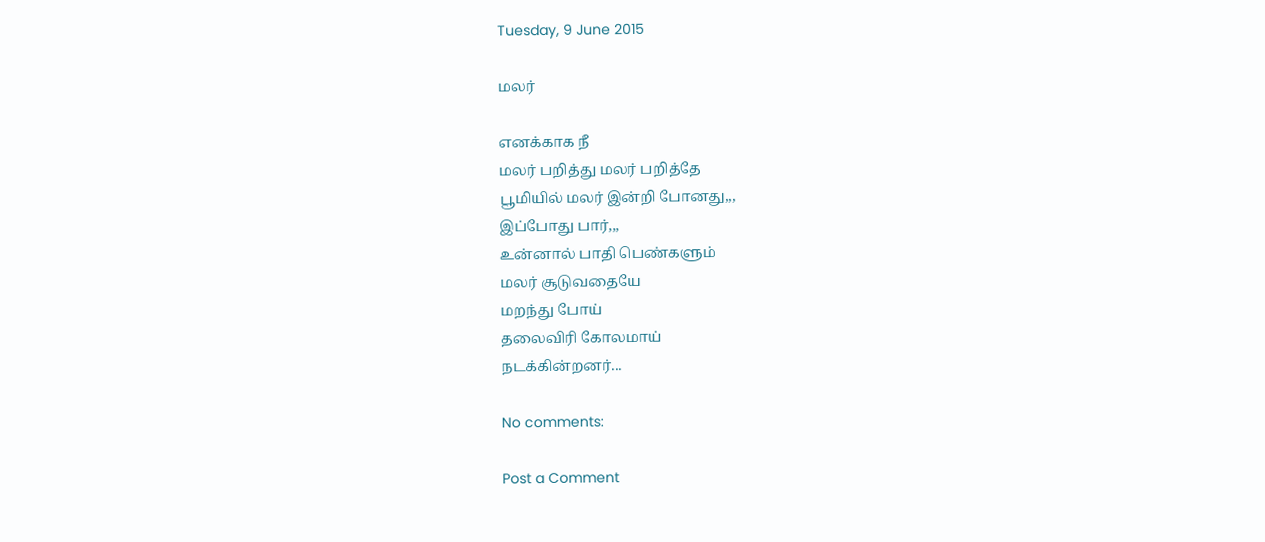Tuesday, 9 June 2015

மலர்

எனக்காக நீ
மலர் பறித்து மலர் பறித்தே
பூமியில் மலர் இன்றி போனது,,,
இப்போது பார்,,,
உன்னால் பாதி பெண்களும்
மலர் சூடுவதையே
மறந்து போய்
தலைவிரி கோலமாய்
நடக்கின்றனர்...

No comments:

Post a Comment